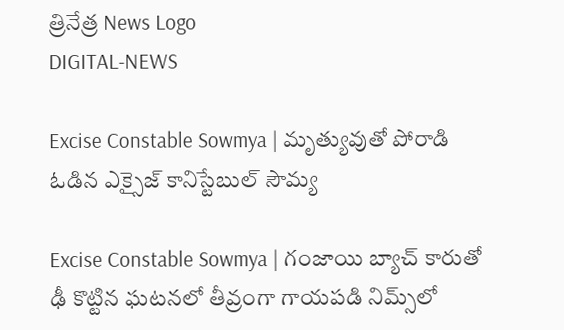త్రినేత్ర News Logo
DIGITAL-NEWS

Excise Constable Sowmya | మృత్యువుతో పోరాడి ఓడిన ఎక్సైజ్ కానిస్టేబుల్ సౌమ్య‌

Excise Constable Sowmya | గంజాయి బ్యాచ్‌ కారుతో ఢీ కొట్టిన ఘటనలో తీవ్రంగా గాయపడి నిమ్స్‌లో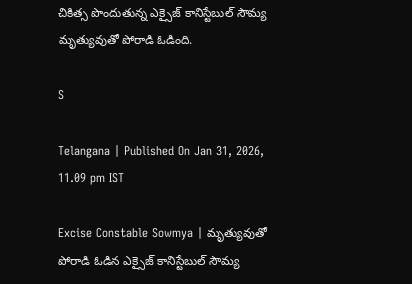చికిత్స పొందుతున్న ఎక్సైజ్ కానిస్టేబుల్ సౌమ్య మృత్యువుతో పోరాడి ఓడింది.

S

Telangana | Published On Jan 31, 2026, 11.09 pm IST

Excise Constable Sowmya | మృత్యువుతో పోరాడి ఓడిన ఎక్సైజ్ కానిస్టేబుల్ సౌమ్య‌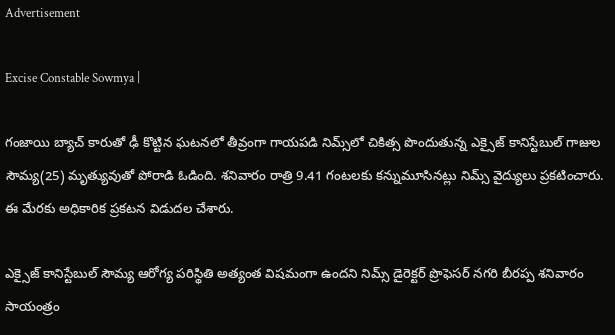Advertisement

Excise Constable Sowmya |

గంజాయి బ్యాచ్‌ కారుతో ఢీ కొట్టిన ఘటనలో తీవ్రంగా గాయపడి నిమ్స్‌లో చికిత్స పొందుతున్న ఎక్సైజ్ కానిస్టేబుల్ గాజుల‌ సౌమ్య(25) మృత్యువుతో పోరాడి ఓడింది. శ‌నివారం రాత్రి 9.41 గంట‌ల‌కు క‌న్నుమూసిన‌ట్లు నిమ్స్ వైద్యులు ప్ర‌క‌టించారు. ఈ మేర‌కు అధికారిక ప్ర‌క‌ట‌న విడుద‌ల చేశారు.

ఎక్సైజ్ కానిస్టేబుల్ సౌమ్య ఆరోగ్య పరిస్థితి అత్యంత విషమంగా ఉందని నిమ్స్ డైరెక్టర్ ప్రొఫెసర్ నగరి బీరప్ప శ‌నివారం సాయంత్రం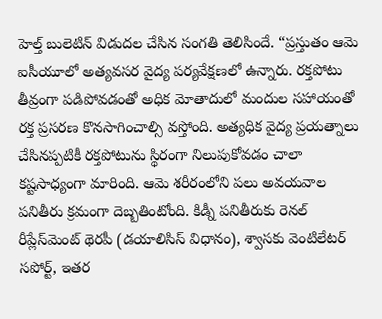హెల్త్ బులెటిన్ విడుద‌ల చేసిన సంగ‌తి తెలిసిందే. “ప్రస్తుతం ఆమె ఐసీయూలో అత్యవసర వైద్య పర్యవేక్షణలో ఉన్నారు. రక్తపోటు తీవ్రంగా పడిపోవడంతో అధిక మోతాదులో మందుల సహాయంతో రక్త ప్రసరణ కొనసాగించాల్సి వస్తోంది. అత్యధిక వైద్య ప్రయత్నాలు చేసినప్పటికీ రక్తపోటును స్థిరంగా నిలుపుకోవడం చాలా కష్టసాధ్యంగా మారింది. ఆమె శరీరంలోని పలు అవయవాల పనితీరు క్రమంగా దెబ్బతింటోంది. కిడ్నీ పనితీరుకు రెనల్ రీప్లేస్‌మెంట్ థెరపీ (డయాలిసిస్ విధానం), శ్వాసకు వెంటిలేటర్ సపోర్ట్, ఇతర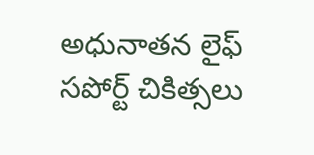అధునాతన లైఫ్ సపోర్ట్ చికిత్సలు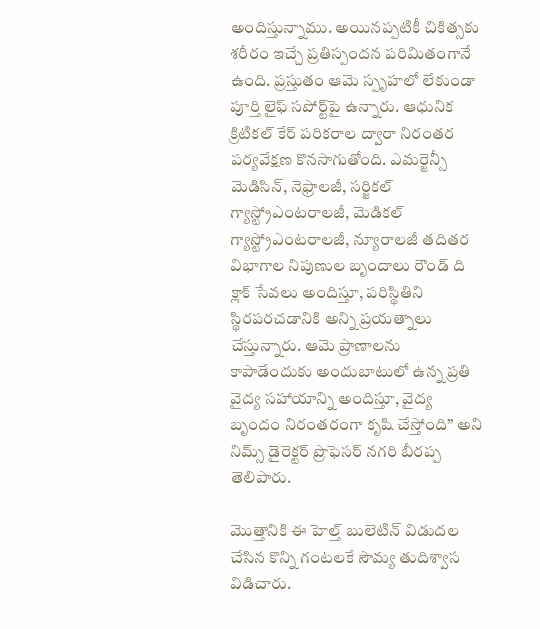అందిస్తున్నాము. అయినప్పటికీ చికిత్సకు శరీరం ఇచ్చే ప్రతిస్పందన పరిమితంగానే ఉంది. ప్రస్తుతం ఆమె స్పృహలో లేకుండా పూర్తి లైఫ్ సపోర్ట్‌పై ఉన్నారు. ఆధునిక క్రిటికల్ కేర్ పరికరాల ద్వారా నిరంతర పర్యవేక్షణ కొనసాగుతోంది. ఎమర్జెన్సీ మెడిసిన్, నెఫ్రాలజీ, సర్జికల్ గ్యాస్ట్రోఎంటరాలజీ, మెడికల్ గ్యాస్ట్రోఎంటరాలజీ, న్యూరాలజీ తదితర విభాగాల నిపుణుల బృందాలు రౌండ్ ది క్లాక్ సేవలు అందిస్తూ, పరిస్థితిని స్థిరపరచడానికి అన్ని ప్రయత్నాలు చేస్తున్నారు. ఆమె ప్రాణాలను కాపాడేందుకు అందుబాటులో ఉన్న ప్రతి వైద్య సహాయాన్ని అందిస్తూ, వైద్య బృందం నిరంతరంగా కృషి చేస్తోంది” అని నిమ్స్ డైరెక్టర్ ప్రొఫెసర్ నగరి బీరప్ప తెలిపారు.

మొత్తానికి ఈ హెల్త్ బులెటిన్ విడుద‌ల చేసిన కొన్ని గంట‌ల‌కే సౌమ్య తుదిశ్వాస విడిచారు.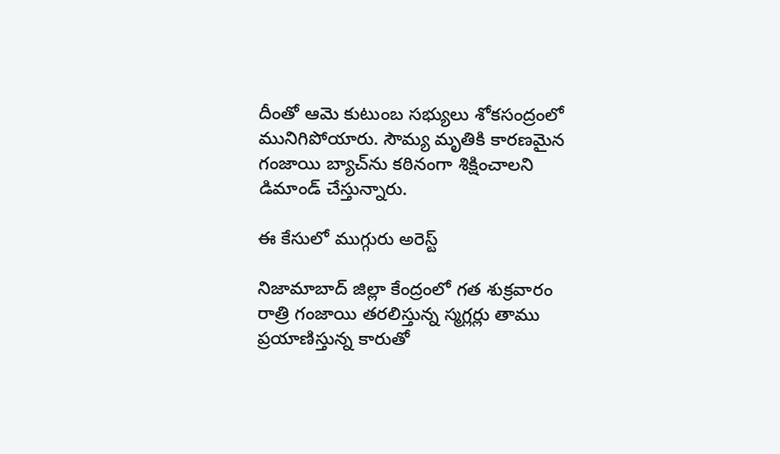దీంతో ఆమె కుటుంబ స‌భ్యులు శోక‌సంద్రంలో మునిగిపోయారు. సౌమ్య మృతికి కార‌ణ‌మైన గంజాయి బ్యాచ్‌ను క‌ఠినంగా శిక్షించాల‌ని డిమాండ్ చేస్తున్నారు.

ఈ కేసులో ముగ్గురు అరెస్ట్

నిజామాబాద్ జిల్లా కేంద్రంలో గ‌త శుక్ర‌వారం రాత్రి గంజాయి త‌ర‌లిస్తున్న స్మ‌గ్ల‌ర్లు తాము ప్ర‌యాణిస్తున్న కారుతో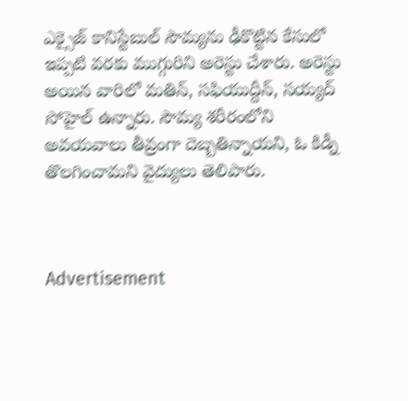ఎక్సైజ్ కానిస్టేబుల్ సౌమ్య‌ను ఢీకొట్టిన కేసులో ఇప్ప‌టి వ‌ర‌కు ముగ్గురిని అరెస్టు చేశారు. అరెస్టు అయిన వారిలో మ‌తిన్, స‌ఫియుద్దీన్, స‌య్య‌ద్ సోహైల్ ఉన్నారు. సౌమ్య శరీరంలోని అవయవాలు తీవ్రంగా దెబ్బతిన్నాయని, ఓ కిడ్నీ తొలగించామని వైద్యులు తెలిపారు.



Advertisement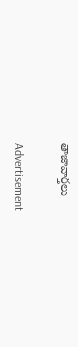తాజావార్తలు

Advertisement